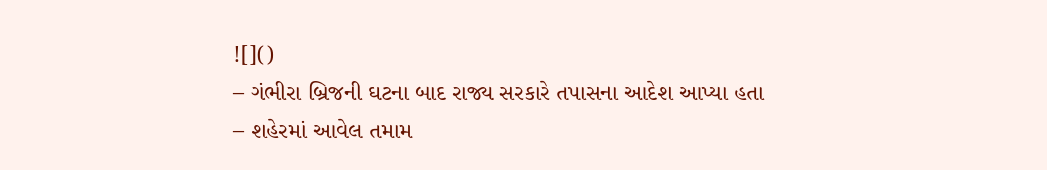![]()
– ગંભીરા બ્રિજની ઘટના બાદ રાજ્ય સરકારે તપાસના આદેશ આપ્યા હતા
– શહેરમાં આવેલ તમામ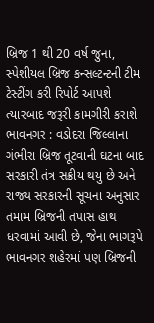બ્રિજ 1 થી 20 વર્ષ જુના, સ્પેશીયલ બ્રિજ કન્સલ્ટન્ટની ટીમ ટેસ્ટીંગ કરી રિપોર્ટ આપશે ત્યારબાદ જરૂરી કામગીરી કરાશે
ભાવનગર : વડોદરા જિલ્લાના ગંભીરા બ્રિજ તૂટવાની ઘટના બાદ સરકારી તંત્ર સક્રીય થયુ છે અને રાજ્ય સરકારની સૂચના અનુસાર તમામ બ્રિજની તપાસ હાથ ધરવામાં આવી છે, જેના ભાગરૂપે ભાવનગર શહેરમાં પણ બ્રિજની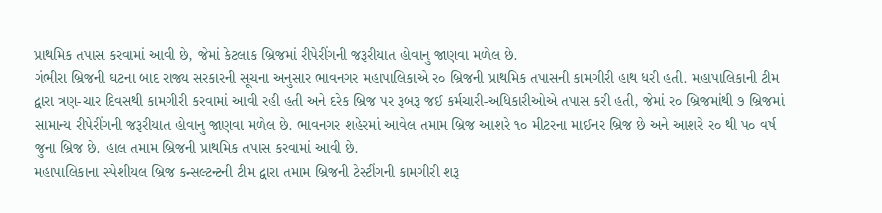પ્રાથમિક તપાસ કરવામાં આવી છે, જેમાં કેટલાક બ્રિજમાં રીપેરીંગની જરૂરીયાત હોવાનુ જાણવા મળેલ છે.
ગંભીરા બ્રિજની ઘટના બાદ રાજ્ય સરકારની સૂચના અનુસાર ભાવનગર મહાપાલિકાએ ર૦ બ્રિજની પ્રાથમિક તપાસની કામગીરી હાથ ધરી હતી. મહાપાલિકાની ટીમ દ્વારા ત્રણ-ચાર દિવસથી કામગીરી કરવામાં આવી રહી હતી અને દરેક બ્રિજ પર રૂબરૂ જઈ કર્મચારી-અધિકારીઓએ તપાસ કરી હતી, જેમાં ર૦ બ્રિજમાંથી ૭ બ્રિજમાં સામાન્ય રીપેરીંગની જરૂરીયાત હોવાનુ જાણવા મળેલ છે. ભાવનગર શહેરમાં આવેલ તમામ બ્રિજ આશરે ૧૦ મીટરના માઈનર બ્રિજ છે અને આશરે ર૦ થી પ૦ વર્ષ જુના બ્રિજ છે. હાલ તમામ બ્રિજની પ્રાથમિક તપાસ કરવામાં આવી છે.
મહાપાલિકાના સ્પેશીયલ બ્રિજ કન્સલ્ટન્ટની ટીમ દ્વારા તમામ બ્રિજની ટેસ્ટીંગની કામગીરી શરૂ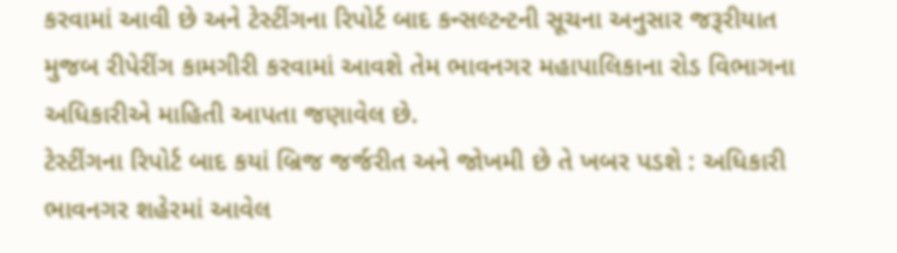કરવામાં આવી છે અને ટેસ્ટીંગના રિપોર્ટ બાદ કન્સલ્ટન્ટની સૂચના અનુસાર જરૂરીયાત મુજબ રીપેરીંગ કામગીરી કરવામાં આવશે તેમ ભાવનગર મહાપાલિકાના રોડ વિભાગના અધિકારીએ માહિતી આપતા જણાવેલ છે.
ટેસ્ટીંગના રિપોર્ટ બાદ કયાં બ્રિજ જર્જરીત અને જોખમી છે તે ખબર પડશે : અધિકારી
ભાવનગર શહેરમાં આવેલ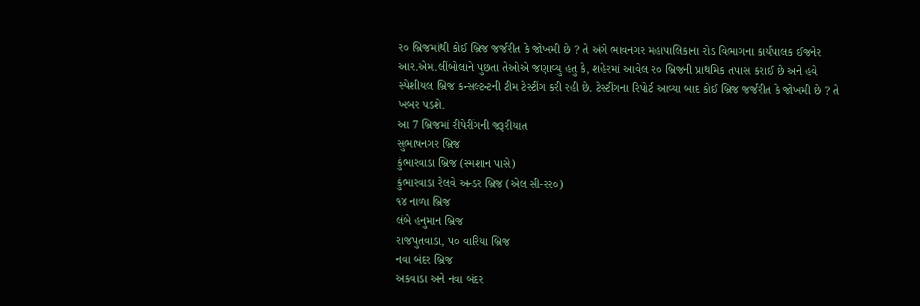ર૦ બ્રિજમાંથી કોઈ બ્રિજ જર્જરીત કે જોખમી છે ? તે અંગે ભાવનગર મહાપાલિકાના રોડ વિભાગના કાર્યપાલક ઈજનેર આર.એમ.લીંબોલાને પુછતા તેઓએ જણાવ્યુ હતુ કે, શહેરમાં આવેલ ર૦ બ્રિજની પ્રાથમિક તપાસ કરાઈ છે અને હવે સ્પેશીયલ બ્રિજ કન્સલ્ટન્ટની ટીમ ટેસ્ટીંગ કરી રહી છે. ટેસ્ટીંગના રિપોર્ટ આવ્યા બાદ કોઈ બ્રિજ જર્જરીત કે જોખમી છે ? તે ખબર પડશે.
આ 7 બ્રિજમાં રીપેરીંગની જરૂરીયાત
સુભાષનગર બ્રિજ
કુંભારવાડા બ્રિજ (સ્મશાન પાસે)
કુંભારવાડા રેલવે અન્ડર બ્રિજ (એલ સી-રર૦)
૧૪ નાળા બ્રિજ
લંબે હનુમાન બ્રિજ
રાજપુતવાડા, પ૦ વારિયા બ્રિજ
નવા બંદર બ્રિજ
અકવાડા અને નવા બંદર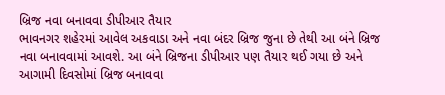બ્રિજ નવા બનાવવા ડીપીઆર તૈયાર
ભાવનગર શહેરમાં આવેલ અકવાડા અને નવા બંદર બ્રિજ જુના છે તેથી આ બંને બ્રિજ નવા બનાવવામાં આવશે. આ બંને બ્રિજના ડીપીઆર પણ તૈયાર થઈ ગયા છે અને આગામી દિવસોમાં બ્રિજ બનાવવા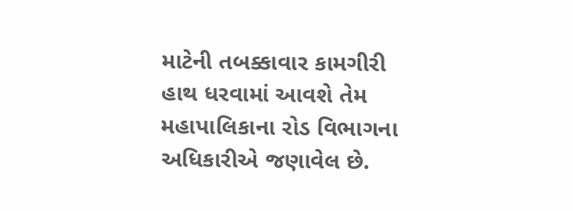માટેની તબક્કાવાર કામગીરી હાથ ધરવામાં આવશે તેમ મહાપાલિકાના રોડ વિભાગના અધિકારીએ જણાવેલ છે.